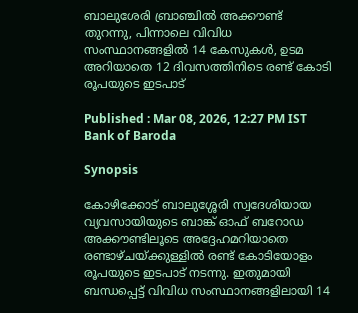ബാലുശേരി ബ്രാഞ്ചിൽ അക്കൗണ്ട് തുറന്നു, പിന്നാലെ വിവിധ സംസ്ഥാനങ്ങളിൽ 14 കേസുകൾ, ഉടമ അറിയാതെ 12 ദിവസത്തിനിടെ രണ്ട് കോടി രൂപയുടെ ഇടപാട്

Published : Mar 08, 2026, 12:27 PM IST
Bank of Baroda

Synopsis

കോഴിക്കോട് ബാലുശ്ശേരി സ്വദേശിയായ വ്യവസായിയുടെ ബാങ്ക് ഓഫ് ബറോഡ അക്കൗണ്ടിലൂടെ അദ്ദേഹമറിയാതെ രണ്ടാഴ്ചയ്ക്കുള്ളിൽ രണ്ട് കോടിയോളം രൂപയുടെ ഇടപാട് നടന്നു. ഇതുമായി ബന്ധപ്പെട്ട് വിവിധ സംസ്ഥാനങ്ങളിലായി 14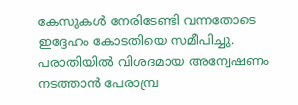കേസുകൾ നേരിടേണ്ടി വന്നതോടെ ഇദ്ദേഹം കോടതിയെ സമീപിച്ചു. പരാതിയിൽ വിശദമായ അന്വേഷണം നടത്താൻ പേരാമ്പ്ര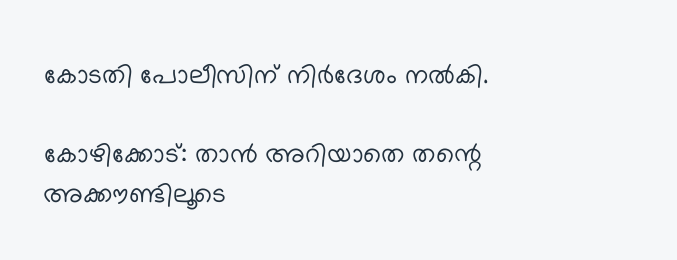കോടതി പോലീസിന് നിർദേശം നൽകി.

കോഴിക്കോട്: താന്‍ അറിയാതെ തന്റെ അക്കൗണ്ടിലൂടെ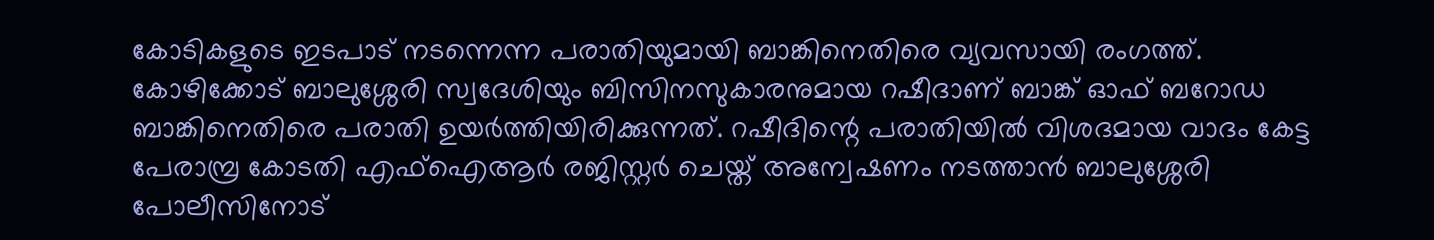കോടികളുടെ ഇടപാട് നടന്നെന്ന പരാതിയുമായി ബാങ്കിനെതിരെ വ്യവസായി രംഗത്ത്. കോഴിക്കോട് ബാലുശ്ശേരി സ്വദേശിയും ബിസിനസുകാരനുമായ റഷീദാണ് ബാങ്ക് ഓഫ് ബറോഡ ബാങ്കിനെതിരെ പരാതി ഉയര്‍ത്തിയിരിക്കുന്നത്. റഷീദിന്റെ പരാതിയില്‍ വിശദമായ വാദം കേട്ട പേരാമ്പ്ര കോടതി എഫ്‌ഐആര്‍ രജിസ്റ്റര്‍ ചെയ്ത് അന്വേഷണം നടത്താന്‍ ബാലുശ്ശേരി പോലീസിനോട്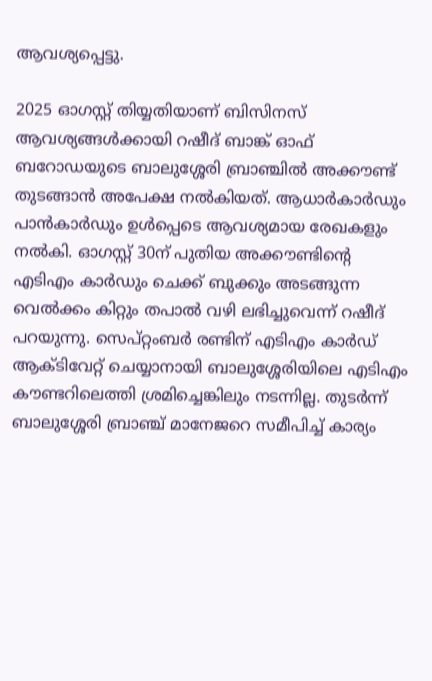ആവശ്യപ്പെട്ടു.

2025 ഓഗസ്റ്റ് തിയ്യതിയാണ് ബിസിനസ് ആവശ്യങ്ങള്‍ക്കായി റഷീദ് ബാങ്ക് ഓഫ് ബറോഡയുടെ ബാലുശ്ശേരി ബ്രാഞ്ചില്‍ അക്കൗണ്ട് തുടങ്ങാന്‍ അപേക്ഷ നല്‍കിയത്. ആധാര്‍കാര്‍ഡും പാന്‍കാര്‍ഡും ഉള്‍പ്പെടെ ആവശ്യമായ രേഖകളും നല്‍കി. ഓഗസ്റ്റ് 30ന് പുതിയ അക്കൗണ്ടിന്റെ എടിഎം കാര്‍ഡും ചെക്ക് ബുക്കും അടങ്ങുന്ന വെല്‍ക്കം കിറ്റും തപാല്‍ വഴി ലഭിച്ചുവെന്ന് റഷീദ് പറയുന്നു. സെപ്റ്റംബര്‍ രണ്ടിന് എടിഎം കാര്‍ഡ് ആക്ടിവേറ്റ് ചെയ്യാനായി ബാലുശ്ശേരിയിലെ എടിഎം കൗണ്ടറിലെത്തി ശ്രമിച്ചെങ്കിലും നടന്നില്ല. തുടര്‍ന്ന് ബാലുശ്ശേരി ബ്രാഞ്ച് മാനേജറെ സമീപിച്ച് കാര്യം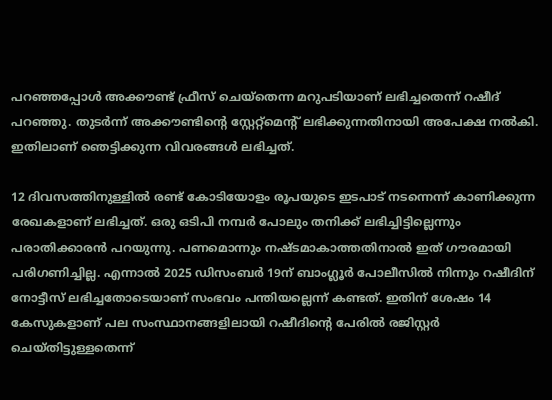പറഞ്ഞപ്പോള്‍ അക്കൗണ്ട് ഫ്രീസ് ചെയ്തെന്ന മറുപടിയാണ് ലഭിച്ചതെന്ന് റഷീദ് പറഞ്ഞു. തുടര്‍ന്ന് അക്കൗണ്ടിന്റെ സ്റ്റേറ്റ്മെന്റ് ലഭിക്കുന്നതിനായി അപേക്ഷ നല്‍കി. ഇതിലാണ് ഞെട്ടിക്കുന്ന വിവരങ്ങള്‍ ലഭിച്ചത്.

12 ദിവസത്തിനുള്ളില്‍ രണ്ട് കോടിയോളം രൂപയുടെ ഇടപാട് നടന്നെന്ന് കാണിക്കുന്ന രേഖകളാണ് ലഭിച്ചത്. ഒരു ഒടിപി നമ്പര്‍ പോലും തനിക്ക് ലഭിച്ചിട്ടില്ലെന്നും പരാതിക്കാരന്‍ പറയുന്നു. പണമൊന്നും നഷ്ടമാകാത്തതിനാല്‍ ഇത് ഗൗരമായി പരിഗണിച്ചില്ല. എന്നാല്‍ 2025 ഡിസംബര്‍ 19ന് ബാംഗ്ലൂര്‍ പോലീസില്‍ നിന്നും റഷീദിന് നോട്ടീസ് ലഭിച്ചതോടെയാണ് സംഭവം പന്തിയല്ലെന്ന് കണ്ടത്. ഇതിന് ശേഷം 14 കേസുകളാണ് പല സംസ്ഥാനങ്ങളിലായി റഷീദിന്റെ പേരില്‍ രജിസ്റ്റര്‍ ചെയ്തിട്ടുള്ളതെന്ന്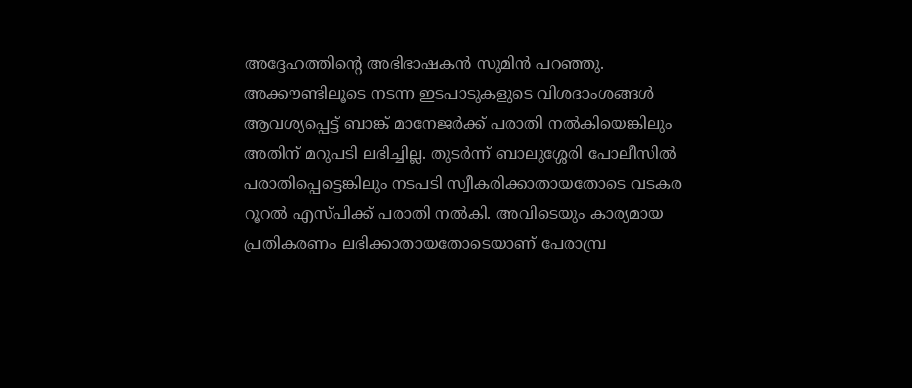അദ്ദേഹത്തിന്റെ അഭിഭാഷകന്‍ സുമിന്‍ പറഞ്ഞു. അക്കൗണ്ടിലൂടെ നടന്ന ഇടപാടുകളുടെ വിശദാംശങ്ങള്‍ ആവശ്യപ്പെട്ട് ബാങ്ക് മാനേജര്‍ക്ക് പരാതി നല്‍കിയെങ്കിലും അതിന് മറുപടി ലഭിച്ചില്ല. തുടര്‍ന്ന് ബാലുശ്ശേരി പോലീസില്‍ പരാതിപ്പെട്ടെങ്കിലും നടപടി സ്വീകരിക്കാതായതോടെ വടകര റൂറല്‍ എസ്പിക്ക് പരാതി നല്‍കി. അവിടെയും കാര്യമായ പ്രതികരണം ലഭിക്കാതായതോടെയാണ് പേരാമ്പ്ര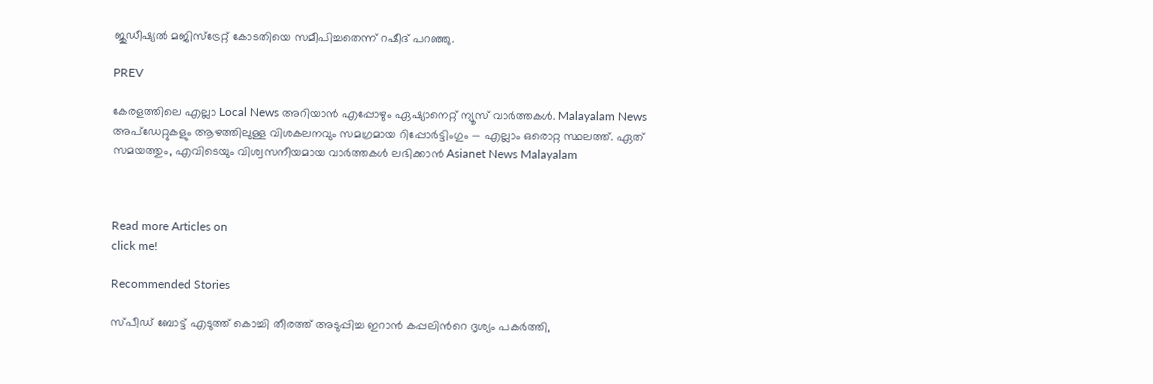ജുഡീഷ്യല്‍ മജിസ്ട്രേറ്റ് കോടതിയെ സമീപിച്ചതെന്ന് റഷീദ് പറഞ്ഞു.

PREV

കേരളത്തിലെ എല്ലാ Local News അറിയാൻ എപ്പോഴും ഏഷ്യാനെറ്റ് ന്യൂസ് വാർത്തകൾ. Malayalam News  അപ്‌ഡേറ്റുകളും ആഴത്തിലുള്ള വിശകലനവും സമഗ്രമായ റിപ്പോർട്ടിംഗും — എല്ലാം ഒരൊറ്റ സ്ഥലത്ത്. ഏത് സമയത്തും, എവിടെയും വിശ്വസനീയമായ വാർത്തകൾ ലഭിക്കാൻ Asianet News Malayalam



Read more Articles on
click me!

Recommended Stories

സ്പീഡ് ബോട്ട് എടുത്ത് കൊച്ചി തീരത്ത് അടുപ്പിച്ച ഇറാൻ കപ്പലിന്‍റെ ദൃശ്യം പകര്‍ത്തി,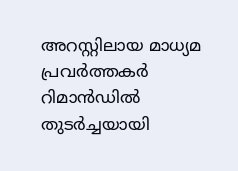അറസ്റ്റിലായ മാധ്യമ പ്രവർത്തകർ റിമാൻഡിൽ
തുട‍ർച്ചയായി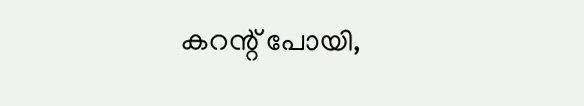കറന്റ് പോയി,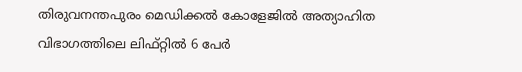തിരുവനന്തപുരം മെഡിക്കൽ കോളേജിൽ അത്യാഹിത വിഭാഗത്തിലെ ലിഫ്റ്റിൽ 6 പേർ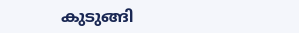കുടുങ്ങി